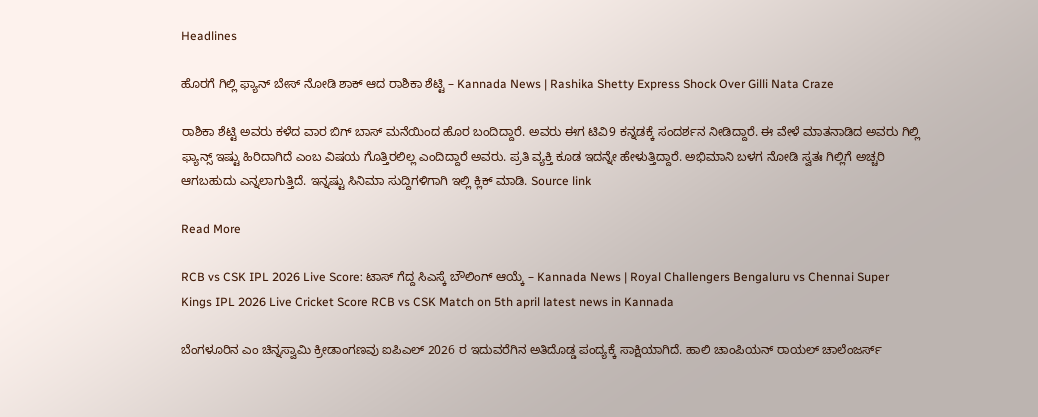Headlines

ಹೊರಗೆ ಗಿಲ್ಲಿ ಫ್ಯಾನ್ ಬೇಸ್ ನೋಡಿ ಶಾಕ್ ಆದ ರಾಶಿಕಾ ಶೆಟ್ಟಿ – Kannada News | Rashika Shetty Express Shock Over Gilli Nata Craze

ರಾಶಿಕಾ ಶೆಟ್ಟಿ ಅವರು ಕಳೆದ ವಾರ ಬಿಗ್ ಬಾಸ್ ಮನೆಯಿಂದ ಹೊರ ಬಂದಿದ್ದಾರೆ. ಅವರು ಈಗ ಟಿವಿ9 ಕನ್ನಡಕ್ಕೆ ಸಂದರ್ಶನ ನೀಡಿದ್ದಾರೆ. ಈ ವೇಳೆ ಮಾತನಾಡಿದ ಅವರು ಗಿಲ್ಲಿ ಫ್ಯಾನ್ಸ್ ಇಷ್ಟು ಹಿರಿದಾಗಿದೆ ಎಂಬ ವಿಷಯ ಗೊತ್ತಿರಲಿಲ್ಲ ಎಂದಿದ್ದಾರೆ ಅವರು. ಪ್ರತಿ ವ್ಯಕ್ತಿ ಕೂಡ ಇದನ್ನೇ ಹೇಳುತ್ತಿದ್ದಾರೆ. ಅಭಿಮಾನಿ ಬಳಗ ನೋಡಿ ಸ್ವತಃ ಗಿಲ್ಲಿಗೆ ಅಚ್ಚರಿ ಆಗಬಹುದು ಎನ್ನಲಾಗುತ್ತಿದೆ. ಇನ್ನಷ್ಟು ಸಿನಿಮಾ ಸುದ್ದಿಗಳಿಗಾಗಿ ಇಲ್ಲಿ ಕ್ಲಿಕ್ ಮಾಡಿ. Source link

Read More

RCB vs CSK IPL 2026 Live Score: ಟಾಸ್ ಗೆದ್ದ ಸಿಎಸ್ಕೆ ಬೌಲಿಂಗ್ ಆಯ್ಕೆ – Kannada News | Royal Challengers Bengaluru vs Chennai Super Kings IPL 2026 Live Cricket Score RCB vs CSK Match on 5th april latest news in Kannada

ಬೆಂಗಳೂರಿನ ಎಂ ಚಿನ್ನಸ್ವಾಮಿ ಕ್ರೀಡಾಂಗಣವು ಐಪಿಎಲ್ 2026 ರ ಇದುವರೆಗಿನ ಅತಿದೊಡ್ಡ ಪಂದ್ಯಕ್ಕೆ ಸಾಕ್ಷಿಯಾಗಿದೆ. ಹಾಲಿ ಚಾಂಪಿಯನ್ ರಾಯಲ್ ಚಾಲೆಂಜರ್ಸ್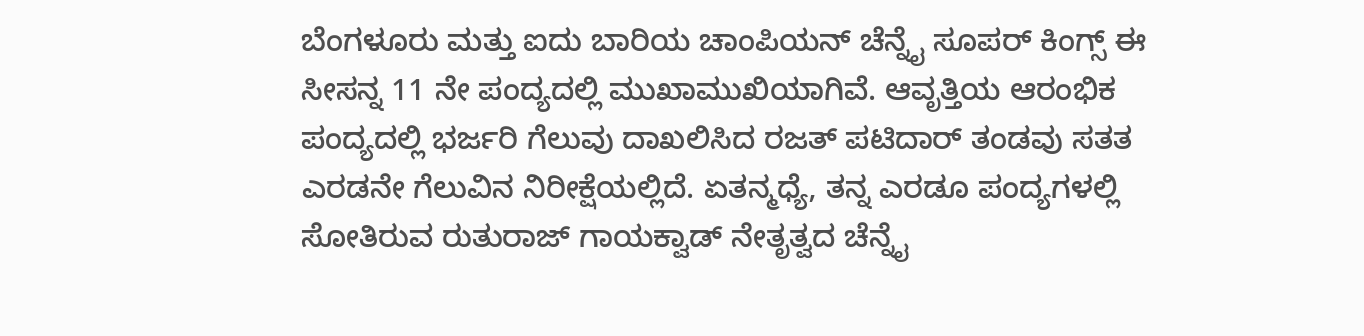ಬೆಂಗಳೂರು ಮತ್ತು ಐದು ಬಾರಿಯ ಚಾಂಪಿಯನ್ ಚೆನ್ನೈ ಸೂಪರ್ ಕಿಂಗ್ಸ್ ಈ ಸೀಸನ್ನ 11 ನೇ ಪಂದ್ಯದಲ್ಲಿ ಮುಖಾಮುಖಿಯಾಗಿವೆ. ಆವೃತ್ತಿಯ ಆರಂಭಿಕ ಪಂದ್ಯದಲ್ಲಿ ಭರ್ಜರಿ ಗೆಲುವು ದಾಖಲಿಸಿದ ರಜತ್ ಪಟಿದಾರ್ ತಂಡವು ಸತತ ಎರಡನೇ ಗೆಲುವಿನ ನಿರೀಕ್ಷೆಯಲ್ಲಿದೆ. ಏತನ್ಮಧ್ಯೆ, ತನ್ನ ಎರಡೂ ಪಂದ್ಯಗಳಲ್ಲಿ ಸೋತಿರುವ ರುತುರಾಜ್ ಗಾಯಕ್ವಾಡ್ ನೇತೃತ್ವದ ಚೆನ್ನೈ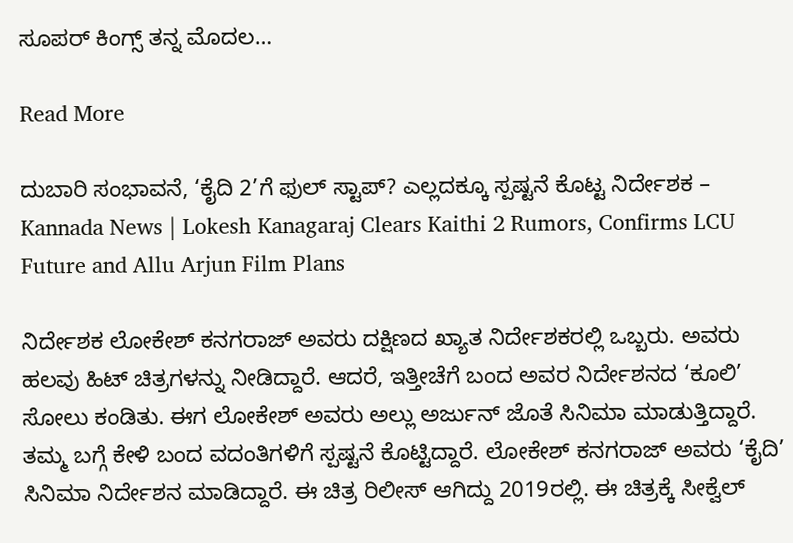ಸೂಪರ್ ಕಿಂಗ್ಸ್ ತನ್ನ ಮೊದಲ…

Read More

ದುಬಾರಿ ಸಂಭಾವನೆ, ‘ಕೈದಿ 2’ಗೆ ಫುಲ್ ಸ್ಟಾಪ್? ಎಲ್ಲದಕ್ಕೂ ಸ್ಪಷ್ಟನೆ ಕೊಟ್ಟ ನಿರ್ದೇಶಕ – Kannada News | Lokesh Kanagaraj Clears Kaithi 2 Rumors, Confirms LCU Future and Allu Arjun Film Plans

ನಿರ್ದೇಶಕ ಲೋಕೇಶ್ ಕನಗರಾಜ್ ಅವರು ದಕ್ಷಿಣದ ಖ್ಯಾತ ನಿರ್ದೇಶಕರಲ್ಲಿ ಒಬ್ಬರು. ಅವರು ಹಲವು ಹಿಟ್ ಚಿತ್ರಗಳನ್ನು ನೀಡಿದ್ದಾರೆ. ಆದರೆ, ಇತ್ತೀಚೆಗೆ ಬಂದ ಅವರ ನಿರ್ದೇಶನದ ‘ಕೂಲಿ’ ಸೋಲು ಕಂಡಿತು. ಈಗ ಲೋಕೇಶ್ ಅವರು ಅಲ್ಲು ಅರ್ಜುನ್ ಜೊತೆ ಸಿನಿಮಾ ಮಾಡುತ್ತಿದ್ದಾರೆ. ತಮ್ಮ ಬಗ್ಗೆ ಕೇಳಿ ಬಂದ ವದಂತಿಗಳಿಗೆ ಸ್ಪಷ್ಟನೆ ಕೊಟ್ಟಿದ್ದಾರೆ. ಲೋಕೇಶ್ ಕನಗರಾಜ್ ಅವರು ‘ಕೈದಿ’ ಸಿನಿಮಾ ನಿರ್ದೇಶನ ಮಾಡಿದ್ದಾರೆ. ಈ ಚಿತ್ರ ರಿಲೀಸ್ ಆಗಿದ್ದು 2019ರಲ್ಲಿ. ಈ ಚಿತ್ರಕ್ಕೆ ಸೀಕ್ವೆಲ್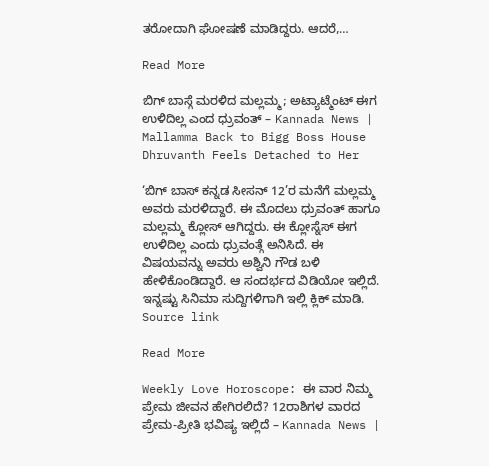ತರೋದಾಗಿ ಘೋಷಣೆ ಮಾಡಿದ್ದರು. ಆದರೆ,…

Read More

ಬಿಗ್ ಬಾಸ್ಗೆ ಮರಳಿದ ಮಲ್ಲಮ್ಮ; ಅಟ್ಯಾಟ್ಮೆಂಟ್ ಈಗ ಉಳಿದಿಲ್ಲ ಎಂದ ಧ್ರುವಂತ್ – Kannada News | Mallamma Back to Bigg Boss House Dhruvanth Feels Detached to Her

‘ಬಿಗ್ ಬಾಸ್ ಕನ್ನಡ ಸೀಸನ್ 12’ರ ಮನೆಗೆ ಮಲ್ಲಮ್ಮ ಅವರು ಮರಳಿದ್ದಾರೆ. ಈ ಮೊದಲು ಧ್ರುವಂತ್ ಹಾಗೂ ಮಲ್ಲಮ್ಮ ಕ್ಲೋಸ್ ಆಗಿದ್ದರು. ಈ ಕ್ಲೋಸ್ನೆಸ್ ಈಗ ಉಳಿದಿಲ್ಲ ಎಂದು ಧ್ರುವಂತ್ಗೆ ಅನಿಸಿದೆ. ಈ ವಿಷಯವನ್ನು ಅವರು ಅಶ್ವಿನಿ ಗೌಡ ಬಳಿ ಹೇಳಿಕೊಂಡಿದ್ದಾರೆ. ಆ ಸಂದರ್ಭದ ವಿಡಿಯೋ ಇಲ್ಲಿದೆ. ಇನ್ನಷ್ಟು ಸಿನಿಮಾ ಸುದ್ದಿಗಳಿಗಾಗಿ ಇಲ್ಲಿ ಕ್ಲಿಕ್ ಮಾಡಿ. Source link

Read More

Weekly Love Horoscope: ಈ ವಾರ ನಿಮ್ಮ ಪ್ರೇಮ ಜೀವನ ಹೇಗಿರಲಿದೆ? 12ರಾಶಿಗಳ ವಾರದ ಪ್ರೇಮ-ಪ್ರೀತಿ ಭವಿಷ್ಯ ಇಲ್ಲಿದೆ – Kannada News |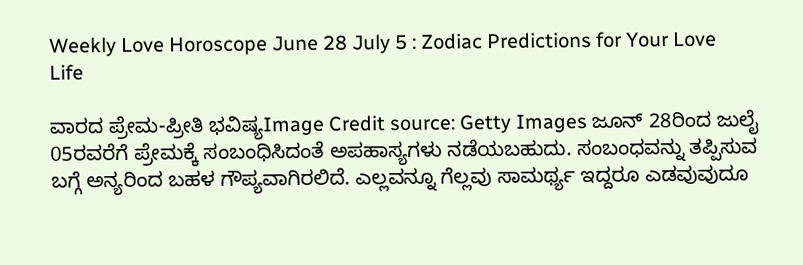Weekly Love Horoscope June 28 July 5 : Zodiac Predictions for Your Love Life

ವಾರದ ಪ್ರೇಮ-ಪ್ರೀತಿ ಭವಿಷ್ಯImage Credit source: Getty Images ಜೂನ್ 28ರಿಂದ ಜುಲೈ 05ರವರೆಗೆ ಪ್ರೇಮಕ್ಕೆ ಸಂಬಂಧಿಸಿದಂತೆ ಅಪಹಾಸ್ಯಗಳು ನಡೆಯಬಹುದು. ಸಂಬಂಧವನ್ನು ತಪ್ಪಿಸುವ ಬಗ್ಗೆ ಅನ್ಯರಿಂದ ಬಹಳ ಗೌಪ್ಯವಾಗಿರಲಿದೆ. ಎಲ್ಲವನ್ನೂ ಗೆಲ್ಲವು ಸಾಮರ್ಥ್ಯ ಇದ್ದರೂ ಎಡವುವುದೂ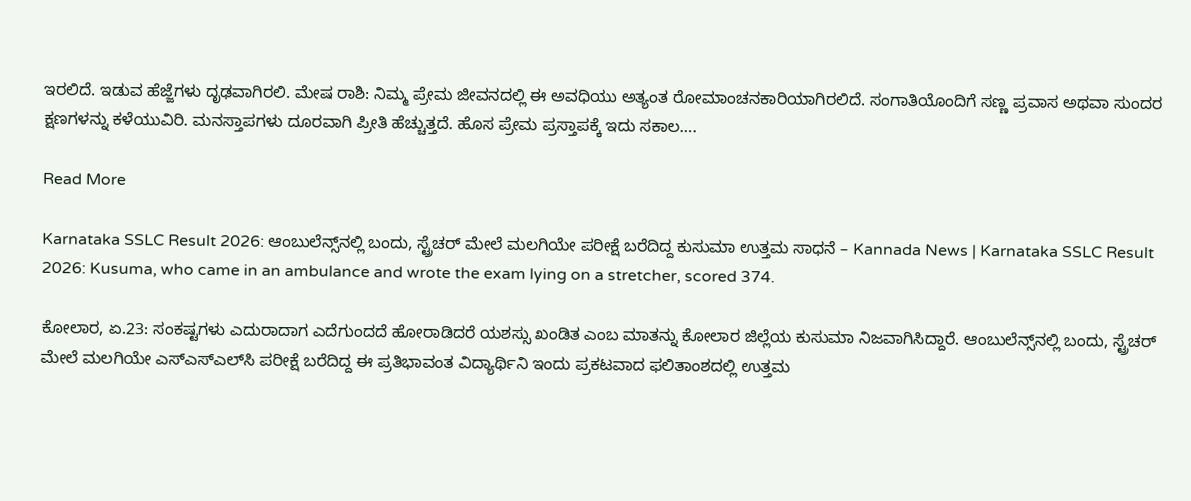ಇರಲಿದೆ. ಇಡುವ ಹೆಜ್ಜೆಗಳು ದೃಢವಾಗಿರಲಿ. ಮೇಷ ರಾಶಿ: ನಿಮ್ಮ ಪ್ರೇಮ ಜೀವನದಲ್ಲಿ ಈ ಅವಧಿಯು ಅತ್ಯಂತ ರೋಮಾಂಚನಕಾರಿಯಾಗಿರಲಿದೆ. ಸಂಗಾತಿಯೊಂದಿಗೆ ಸಣ್ಣ ಪ್ರವಾಸ ಅಥವಾ ಸುಂದರ ಕ್ಷಣಗಳನ್ನು ಕಳೆಯುವಿರಿ. ಮನಸ್ತಾಪಗಳು ದೂರವಾಗಿ ಪ್ರೀತಿ ಹೆಚ್ಚುತ್ತದೆ. ಹೊಸ ಪ್ರೇಮ ಪ್ರಸ್ತಾಪಕ್ಕೆ ಇದು ಸಕಾಲ….

Read More

Karnataka SSLC Result 2026: ಆಂಬುಲೆನ್ಸ್‌ನಲ್ಲಿ ಬಂದು, ಸ್ಟ್ರೆಚರ್ ಮೇಲೆ ಮಲಗಿಯೇ ಪರೀಕ್ಷೆ ಬರೆದಿದ್ದ ಕುಸುಮಾ ಉತ್ತಮ ಸಾಧನೆ – Kannada News | Karnataka SSLC Result 2026: Kusuma, who came in an ambulance and wrote the exam lying on a stretcher, scored 374.

ಕೋಲಾರ, ಏ.23: ಸಂಕಷ್ಟಗಳು ಎದುರಾದಾಗ ಎದೆಗುಂದದೆ ಹೋರಾಡಿದರೆ ಯಶಸ್ಸು ಖಂಡಿತ ಎಂಬ ಮಾತನ್ನು ಕೋಲಾರ ಜಿಲ್ಲೆಯ ಕುಸುಮಾ ನಿಜವಾಗಿಸಿದ್ದಾರೆ. ಆಂಬುಲೆನ್ಸ್‌ನಲ್ಲಿ ಬಂದು, ಸ್ಟ್ರೆಚರ್ ಮೇಲೆ ಮಲಗಿಯೇ ಎಸ್‌ಎಸ್‌ಎಲ್‌ಸಿ ಪರೀಕ್ಷೆ ಬರೆದಿದ್ದ ಈ ಪ್ರತಿಭಾವಂತ ವಿದ್ಯಾರ್ಥಿನಿ ಇಂದು ಪ್ರಕಟವಾದ ಫಲಿತಾಂಶದಲ್ಲಿ ಉತ್ತಮ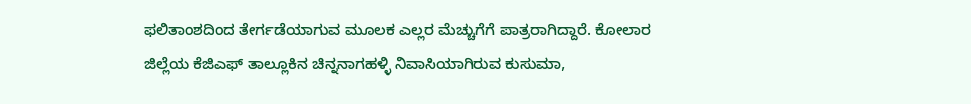ಫಲಿತಾಂಶದಿಂದ ತೇರ್ಗಡೆಯಾಗುವ ಮೂಲಕ ಎಲ್ಲರ ಮೆಚ್ಚುಗೆಗೆ ಪಾತ್ರರಾಗಿದ್ದಾರೆ. ಕೋಲಾರ ಜಿಲ್ಲೆಯ ಕೆಜಿಎಫ್ ತಾಲ್ಲೂಕಿನ ಚಿನ್ನನಾಗಹಳ್ಳಿ ನಿವಾಸಿಯಾಗಿರುವ ಕುಸುಮಾ,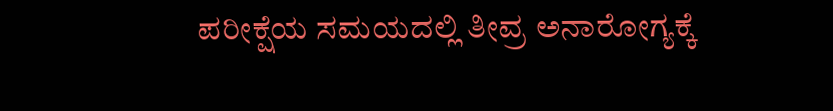ಪರೀಕ್ಷೆಯ ಸಮಯದಲ್ಲಿ ತೀವ್ರ ಅನಾರೋಗ್ಯಕ್ಕೆ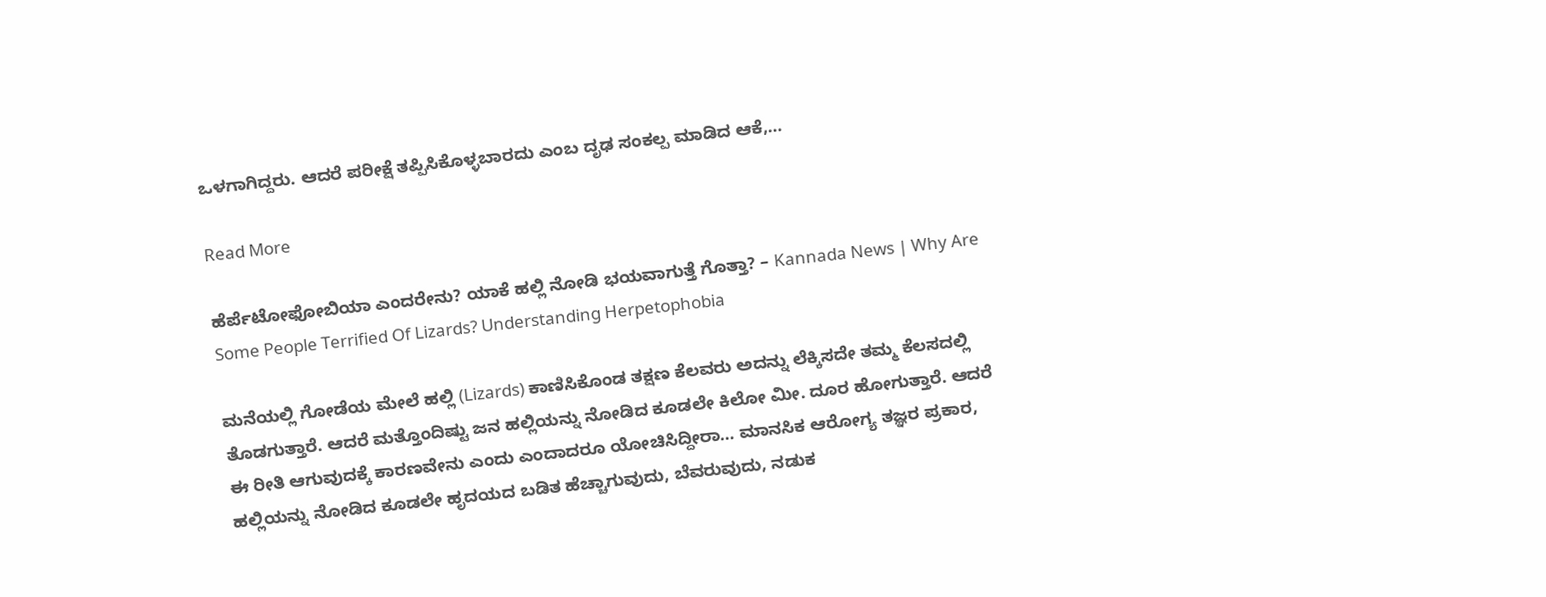ಒಳಗಾಗಿದ್ದರು. ಆದರೆ ಪರೀಕ್ಷೆ ತಪ್ಪಿಸಿಕೊಳ್ಳಬಾರದು ಎಂಬ ದೃಢ ಸಂಕಲ್ಪ ಮಾಡಿದ ಆಕೆ,…

Read More

ಹೆರ್ಪೆಟೋಫೋಬಿಯಾ ಎಂದರೇನು? ಯಾಕೆ ಹಲ್ಲಿ ನೋಡಿ ಭಯವಾಗುತ್ತೆ ಗೊತ್ತಾ? – Kannada News | Why Are Some People Terrified Of Lizards? Understanding Herpetophobia

ಮನೆಯಲ್ಲಿ ಗೋಡೆಯ ಮೇಲೆ ಹಲ್ಲಿ (Lizards) ಕಾಣಿಸಿಕೊಂಡ ತಕ್ಷಣ ಕೆಲವರು ಅದನ್ನು ಲೆಕ್ಕಿಸದೇ ತಮ್ಮ ಕೆಲಸದಲ್ಲಿ ತೊಡಗುತ್ತಾರೆ. ಆದರೆ ಮತ್ತೊಂದಿಷ್ಟು ಜನ ಹಲ್ಲಿಯನ್ನು ನೋಡಿದ ಕೂಡಲೇ ಕಿಲೋ ಮೀ. ದೂರ ಹೋಗುತ್ತಾರೆ. ಆದರೆ ಈ ರೀತಿ ಆಗುವುದಕ್ಕೆ ಕಾರಣವೇನು ಎಂದು ಎಂದಾದರೂ ಯೋಚಿಸಿದ್ದೀರಾ… ಮಾನಸಿಕ ಆರೋಗ್ಯ ತಜ್ಞರ ಪ್ರಕಾರ, ಹಲ್ಲಿಯನ್ನು ನೋಡಿದ ಕೂಡಲೇ ಹೃದಯದ ಬಡಿತ ಹೆಚ್ಚಾಗುವುದು, ಬೆವರುವುದು, ನಡುಕ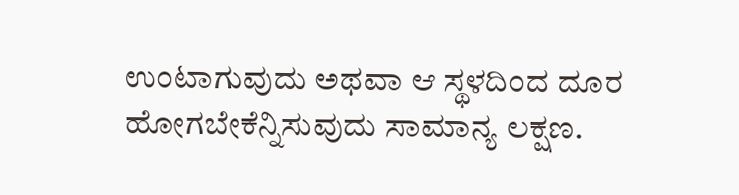ಉಂಟಾಗುವುದು ಅಥವಾ ಆ ಸ್ಥಳದಿಂದ ದೂರ ಹೋಗಬೇಕೆನ್ನಿಸುವುದು ಸಾಮಾನ್ಯ ಲಕ್ಷಣ.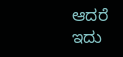ಆದರೆ ಇದು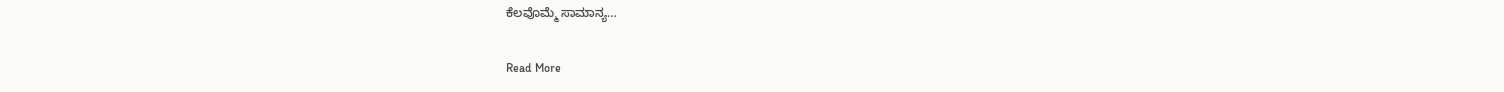ಕೆಲವೊಮ್ಮೆ ಸಾಮಾನ್ಯ…

Read More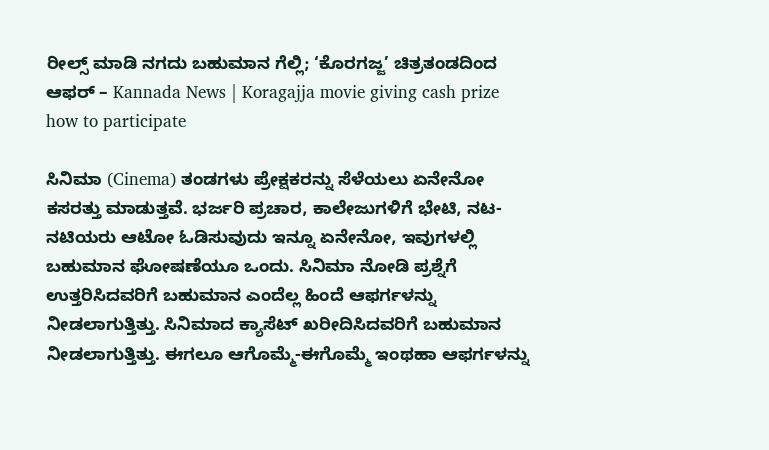ರೀಲ್ಸ್ ಮಾಡಿ ನಗದು ಬಹುಮಾನ ಗೆಲ್ಲಿ; ‘ಕೊರಗಜ್ಜ’ ಚಿತ್ರತಂಡದಿಂದ ಆಫರ್ – Kannada News | Koragajja movie giving cash prize how to participate

ಸಿನಿಮಾ (Cinema) ತಂಡಗಳು ಪ್ರೇಕ್ಷಕರನ್ನು ಸೆಳೆಯಲು ಏನೇನೋ ಕಸರತ್ತು ಮಾಡುತ್ತವೆ. ಭರ್ಜರಿ ಪ್ರಚಾರ, ಕಾಲೇಜುಗಳಿಗೆ ಭೇಟಿ, ನಟ-ನಟಿಯರು ಆಟೋ ಓಡಿಸುವುದು ಇನ್ನೂ ಏನೇನೋ, ಇವುಗಳಲ್ಲಿ ಬಹುಮಾನ ಘೋಷಣೆಯೂ ಒಂದು. ಸಿನಿಮಾ ನೋಡಿ ಪ್ರಶ್ನೆಗೆ ಉತ್ತರಿಸಿದವರಿಗೆ ಬಹುಮಾನ ಎಂದೆಲ್ಲ ಹಿಂದೆ ಆಫರ್ಗಳನ್ನು ನೀಡಲಾಗುತ್ತಿತ್ತು. ಸಿನಿಮಾದ ಕ್ಯಾಸೆಟ್ ಖರೀದಿಸಿದವರಿಗೆ ಬಹುಮಾನ ನೀಡಲಾಗುತ್ತಿತ್ತು. ಈಗಲೂ ಆಗೊಮ್ಮೆ-ಈಗೊಮ್ಮೆ ಇಂಥಹಾ ಆಫರ್ಗಳನ್ನು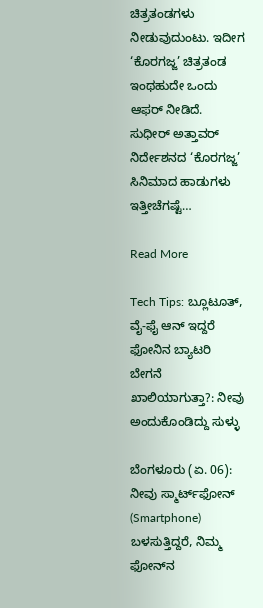ಚಿತ್ರತಂಡಗಳು ನೀಡುವುದುಂಟು. ಇದೀಗ ‘ಕೊರಗಜ್ಜ’ ಚಿತ್ರತಂಡ ಇಂಥಹುದೇ ಒಂದು ಆಫರ್ ನೀಡಿದೆ. ಸುಧೀರ್ ಅತ್ತಾವರ್ ನಿರ್ದೇಶನದ ‘ಕೊರಗಜ್ಜ’ ಸಿನಿಮಾದ ಹಾಡುಗಳು ಇತ್ತೀಚೆಗಷ್ಟೆ…

Read More

Tech Tips: ಬ್ಲೂಟೂತ್, ವೈ-ಫೈ ಆನ್ ಇದ್ದರೆ ಫೋನಿನ ಬ್ಯಾಟರಿ ಬೇಗನೆ ಖಾಲಿಯಾಗುತ್ತಾ?: ನೀವು ಅಂದುಕೊಂಡಿದ್ದು ಸುಳ್ಳು

ಬೆಂಗಳೂರು (ಏ. 06): ನೀವು ಸ್ಮಾರ್ಟ್‌ಫೋನ್ (Smartphone) ಬಳಸುತ್ತಿದ್ದರೆ, ನಿಮ್ಮ ಫೋನ್‌ನ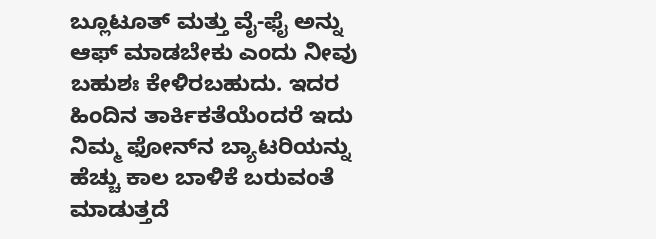ಬ್ಲೂಟೂತ್ ಮತ್ತು ವೈ-ಫೈ ಅನ್ನು ಆಫ್ ಮಾಡಬೇಕು ಎಂದು ನೀವು ಬಹುಶಃ ಕೇಳಿರಬಹುದು. ಇದರ ಹಿಂದಿನ ತಾರ್ಕಿಕತೆಯೆಂದರೆ ಇದು ನಿಮ್ಮ ಫೋನ್‌ನ ಬ್ಯಾಟರಿಯನ್ನು ಹೆಚ್ಚು ಕಾಲ ಬಾಳಿಕೆ ಬರುವಂತೆ ಮಾಡುತ್ತದೆ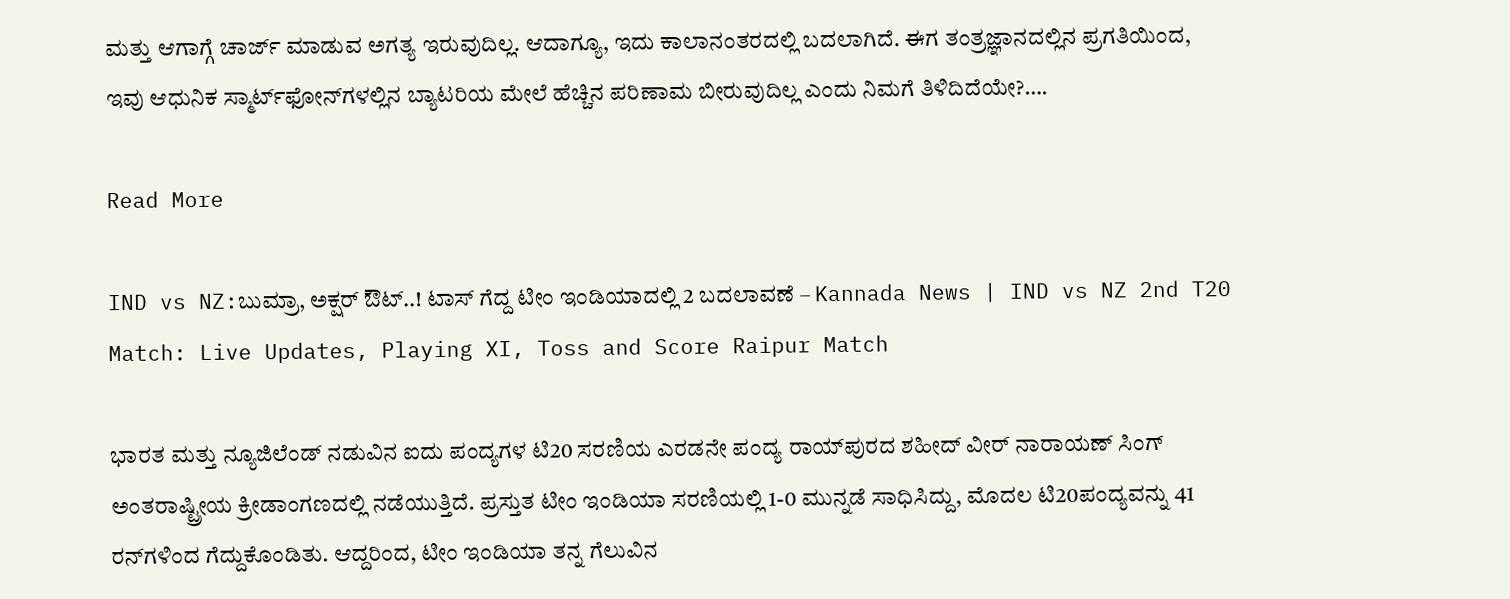ಮತ್ತು ಆಗಾಗ್ಗೆ ಚಾರ್ಜ್ ಮಾಡುವ ಅಗತ್ಯ ಇರುವುದಿಲ್ಲ. ಆದಾಗ್ಯೂ, ಇದು ಕಾಲಾನಂತರದಲ್ಲಿ ಬದಲಾಗಿದೆ. ಈಗ ತಂತ್ರಜ್ಞಾನದಲ್ಲಿನ ಪ್ರಗತಿಯಿಂದ, ಇವು ಆಧುನಿಕ ಸ್ಮಾರ್ಟ್‌ಫೋನ್‌ಗಳಲ್ಲಿನ ಬ್ಯಾಟರಿಯ ಮೇಲೆ ಹೆಚ್ಚಿನ ಪರಿಣಾಮ ಬೀರುವುದಿಲ್ಲ ಎಂದು ನಿಮಗೆ ತಿಳಿದಿದೆಯೇ?….

Read More

IND vs NZ:ಬುಮ್ರಾ, ಅಕ್ಷರ್ ಔಟ್..! ಟಾಸ್ ಗೆದ್ದ ಟೀಂ ಇಂಡಿಯಾದಲ್ಲಿ 2 ಬದಲಾವಣೆ – Kannada News | IND vs NZ 2nd T20 Match: Live Updates, Playing XI, Toss and Score Raipur Match

ಭಾರತ ಮತ್ತು ನ್ಯೂಜಿಲೆಂಡ್ ನಡುವಿನ ಐದು ಪಂದ್ಯಗಳ ಟಿ20 ಸರಣಿಯ ಎರಡನೇ ಪಂದ್ಯ ರಾಯ್‌ಪುರದ ಶಹೀದ್ ವೀರ್ ನಾರಾಯಣ್ ಸಿಂಗ್ ಅಂತರಾಷ್ಟ್ರೀಯ ಕ್ರೀಡಾಂಗಣದಲ್ಲಿ ನಡೆಯುತ್ತಿದೆ. ಪ್ರಸ್ತುತ ಟೀಂ ಇಂಡಿಯಾ ಸರಣಿಯಲ್ಲಿ 1-0 ಮುನ್ನಡೆ ಸಾಧಿಸಿದ್ದು, ಮೊದಲ ಟಿ20ಪಂದ್ಯವನ್ನು 41 ರನ್‌ಗಳಿಂದ ಗೆದ್ದುಕೊಂಡಿತು. ಆದ್ದರಿಂದ, ಟೀಂ ಇಂಡಿಯಾ ತನ್ನ ಗೆಲುವಿನ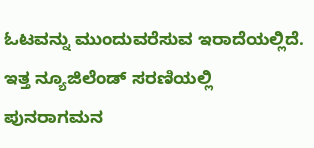ಓಟವನ್ನು ಮುಂದುವರೆಸುವ ಇರಾದೆಯಲ್ಲಿದೆ. ಇತ್ತ ನ್ಯೂಜಿಲೆಂಡ್ ಸರಣಿಯಲ್ಲಿ ಪುನರಾಗಮನ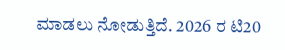ಮಾಡಲು ನೋಡುತ್ತಿದೆ. 2026 ರ ಟಿ20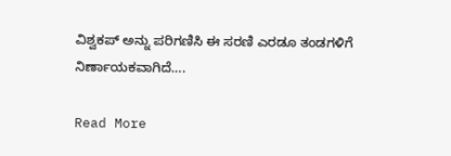ವಿಶ್ವಕಪ್ ಅನ್ನು ಪರಿಗಣಿಸಿ ಈ ಸರಣಿ ಎರಡೂ ತಂಡಗಳಿಗೆ ನಿರ್ಣಾಯಕವಾಗಿದೆ….

Read More